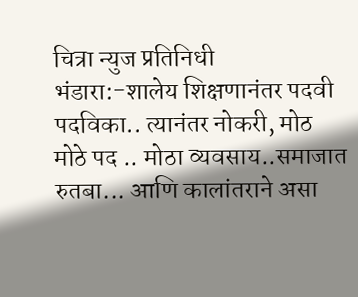चित्रा न्युज प्रतिनिधी
भंडारा:-शालेय शिक्षणानंतर पदवी पदविका.. त्यानंतर नोकरी, मोठ मोठे पद .. मोठा व्यवसाय..समाजात रुतबा... आणि कालांतराने असा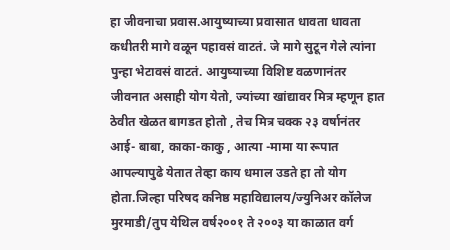हा जीवनाचा प्रवास.आयुष्याच्या प्रवासात धावता धावता कधीतरी मागे वळून पहावसं वाटतं. जे मागे सुटून गेले त्यांना पुन्हा भेटावसं वाटतं. आयुष्याच्या विशिष्ट वळणानंतर जीवनात असाही योग येतो, ज्यांच्या खांद्यावर मित्र म्हणून हात ठेवीत खेळत बागडत होतो , तेच मित्र चक्क २३ वर्षानंतर आई- बाबा, काका-काकु , आत्या -मामा या रूपात आपल्यापुढे येतात तेव्हा काय धमाल उडते हा तो योग होता.जिल्हा परिषद कनिष्ठ महाविद्यालय/ज्युनिअर कॉलेज मुरमाडी/तुप येथिल वर्ष२००१ ते २००३ या काळात वर्ग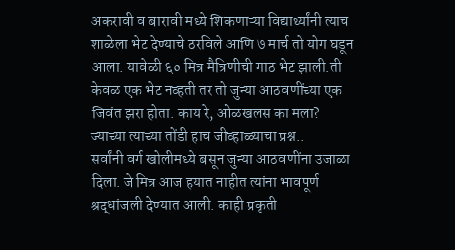अकरावी व बारावी मध्ये शिकणाऱ्या विद्यार्थ्यांनी त्याच शाळेला भेट देण्याचे ठरविले आणि ७ मार्च तो योग घडून आला. यावेळी ६० मित्र मैत्रिणीची गाठ भेट झाली.ती केवळ एक भेट नव्हती तर तो जुन्या आठवणींच्या एक जिवंत झरा होता. काय रे, ओळखलस का मला? ज्याच्या त्याच्या तोंडी हाच जीव्हाळ्याचा प्रश्न..
सर्वांनी वर्ग खोलीमध्ये बसून जुन्या आठवणींना उजाळा दिला. जे मित्र आज हयात नाहीत त्यांना भावपूर्ण श्रद्धांजली देण्यात आली. काही प्रकृती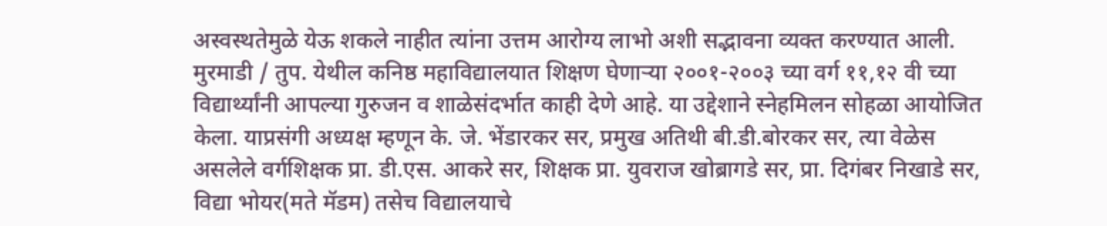अस्वस्थतेमुळे येऊ शकले नाहीत त्यांना उत्तम आरोग्य लाभो अशी सद्भावना व्यक्त करण्यात आली.
मुरमाडी / तुप. येथील कनिष्ठ महाविद्यालयात शिक्षण घेणाऱ्या २००१-२००३ च्या वर्ग ११,१२ वी च्या विद्यार्थ्यांनी आपल्या गुरुजन व शाळेसंदर्भात काही देणे आहे. या उद्देशाने स्नेहमिलन सोहळा आयोजित केला. याप्रसंगी अध्यक्ष म्हणून के. जे. भेंडारकर सर, प्रमुख अतिथी बी.डी.बोरकर सर, त्या वेळेस असलेले वर्गशिक्षक प्रा. डी.एस. आकरे सर, शिक्षक प्रा. युवराज खोब्रागडे सर, प्रा. दिगंबर निखाडे सर, विद्या भोयर(मते मॅडम) तसेच विद्यालयाचे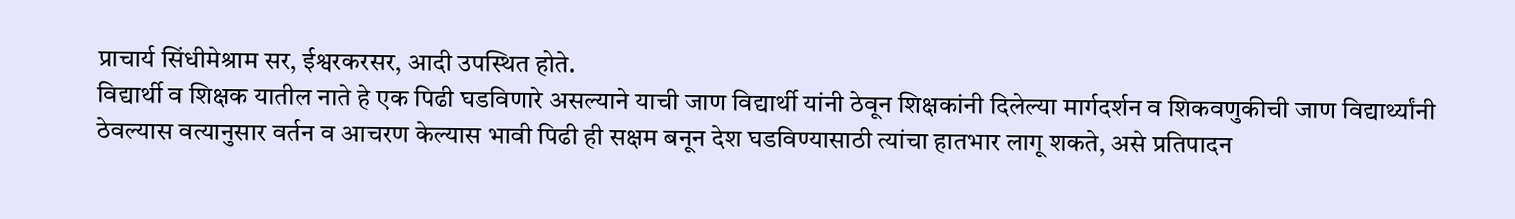प्राचार्य सिंधीमेश्राम सर, ईश्वरकरसर, आदी उपस्थित होते.
विद्यार्थी व शिक्षक यातील नाते हे एक पिढी घडविणारे असल्याने याची जाण विद्यार्थी यांनी ठेवून शिक्षकांनी दिलेल्या मार्गदर्शन व शिकवणुकीची जाण विद्यार्थ्यांनी ठेवल्यास वत्यानुसार वर्तन व आचरण केल्यास भावी पिढी ही सक्षम बनून देश घडविण्यासाठी त्यांचा हातभार लागू शकते, असे प्रतिपादन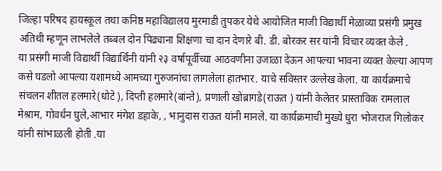जिल्हा परिषद हायस्कूल तथा कनिष्ठ महाविद्यालय मुरमाडी तुपकर येथे आयोजित माजी विद्यार्थी मेळाव्या प्रसंगी प्रमुख अतिथी म्हणून लाभलेले तब्बल दोन पिढ्याना शिक्षणा चा दान देणारे बी. डी. बोरकर सर यांनी विचार व्यक्त केले .
या प्रसंगी माजी विद्यार्थी विद्यार्थिनी यांनी २३ वर्षापूर्वीच्या आठवणीना उजाळा देऊन आपल्या भावना व्यक्त केल्या आपण कसे घडलो आपल्या यशामध्ये आमच्या गुरुजनांचा लागलेला हातभार. याचे सविस्तर उल्लेख केला. या कार्यक्रमाचे संचलन शीतल हलमारे(धोटे), दिप्ती हलमारे(बांन्ते), प्रणाली खोब्रागडे(राऊत ) यांनी केलेतर प्रास्ताविक रामलाल मेश्राम, गोवर्धन घुले,आभार मंगेश डहाके, , भानुदास राऊत यांनी मानले. या कार्यक्रमाची मुख्ये धुरा भोजराज गिलोकर यांनी सांभाळली होती .या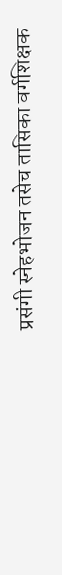प्रसंगी स्नेहभोजन तसेच तासिका वर्गशिक्षक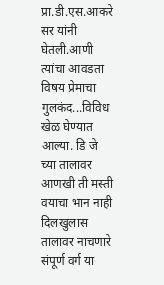प्रा.डी.एस.आकरे सर यांनी घेतली.आणी त्यांचा आवडता विषय प्रेमाचा गुलकंद...विविध खेळ घेण्यात आल्या. डि जे च्या तालावर आणखी ती मस्ती वयाचा भान नाही दिलखुलास तालावर नाचणारे संपूर्ण वर्ग या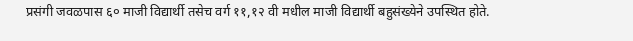प्रसंगी जवळपास ६० माजी विद्यार्थी तसेच वर्ग ११,१२ वी मधील माजी विद्यार्थी बहुसंख्येने उपस्थित होते.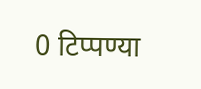0 टिप्पण्या